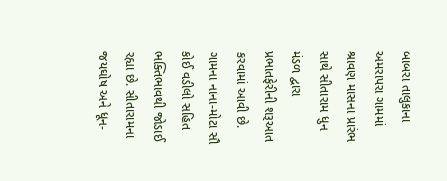બાબરા તાલુકાના અમરાપરા ગામમાં શ્રાવણ માસના પ્રારંભ સાથે સીતારામ ધુન મંડળ દ્વારા પ્રભાતફેરીની શરૂઆત કરવામાં આવી છે. ગામના નાના-મોટા સૌ કોઈ વડીલો સહિત ભક્તિભાવથી જોડાઈ રહ્યા છે. સીતારામના જયઘોષ અને ધૂન-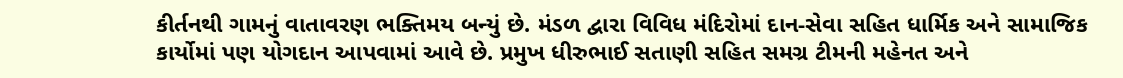કીર્તનથી ગામનું વાતાવરણ ભક્તિમય બન્યું છે. મંડળ દ્વારા વિવિધ મંદિરોમાં દાન-સેવા સહિત ધાર્મિક અને સામાજિક કાર્યોમાં પણ યોગદાન આપવામાં આવે છે. પ્રમુખ ધીરુભાઈ સતાણી સહિત સમગ્ર ટીમની મહેનત અને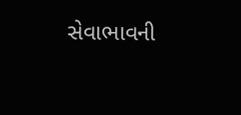સેવાભાવની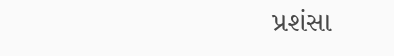પ્રશંસા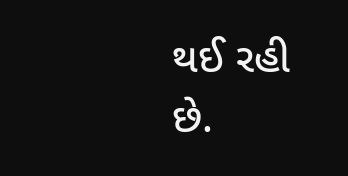થઈ રહી છે.